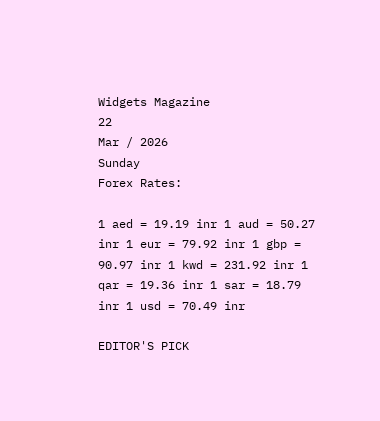Widgets Magazine
22
Mar / 2026
Sunday
Forex Rates:

1 aed = 19.19 inr 1 aud = 50.27 inr 1 eur = 79.92 inr 1 gbp = 90.97 inr 1 kwd = 231.92 inr 1 qar = 19.36 inr 1 sar = 18.79 inr 1 usd = 70.49 inr

EDITOR'S PICK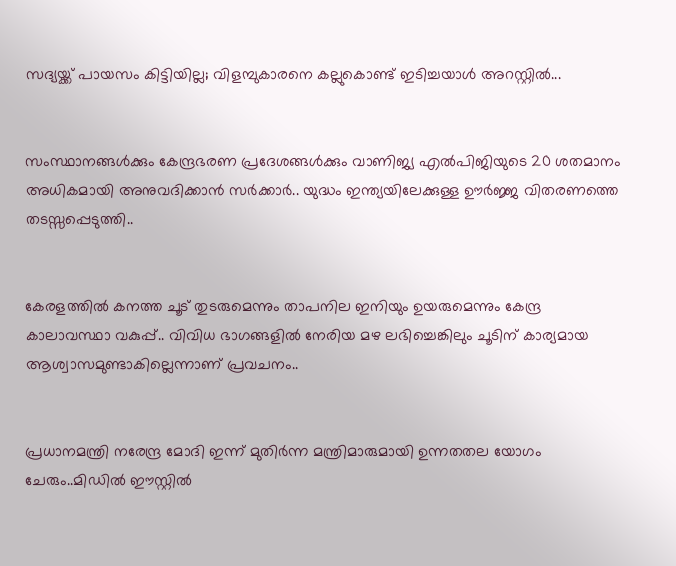സദ്യയ്ക്ക് പായസം കിട്ടിയില്ല; വിളമ്പുകാരനെ കല്ലുകൊണ്ട് ഇടിച്ചയാൾ അറസ്റ്റിൽ...


സംസ്ഥാനങ്ങൾക്കും കേന്ദ്രഭരണ പ്രദേശങ്ങൾക്കും വാണിജ്യ എൽ‌പി‌ജിയുടെ 20 ശതമാനം അധികമായി അനുവദിക്കാൻ സർക്കാർ.. യുദ്ധം ഇന്ത്യയിലേക്കുള്ള ഊർജ്ജ വിതരണത്തെ തടസ്സപ്പെടുത്തി..


കേരളത്തിൽ കനത്ത ചൂട് തുടരുമെന്നും താപനില ഇനിയും ഉയരുമെന്നും കേന്ദ്ര കാലാവസ്ഥാ വകുപ്പ്.. വിവിധ ഭാഗങ്ങളിൽ നേരിയ മഴ ലഭിച്ചെങ്കിലും ചൂടിന് കാര്യമായ ആശ്വാസമുണ്ടാകില്ലെന്നാണ് പ്രവചനം..


പ്രധാനമന്ത്രി നരേന്ദ്ര മോദി ഇന്ന് മുതിർന്ന മന്ത്രിമാരുമായി ഉന്നതതല യോഗം ചേരും..മിഡിൽ ഈസ്റ്റിൽ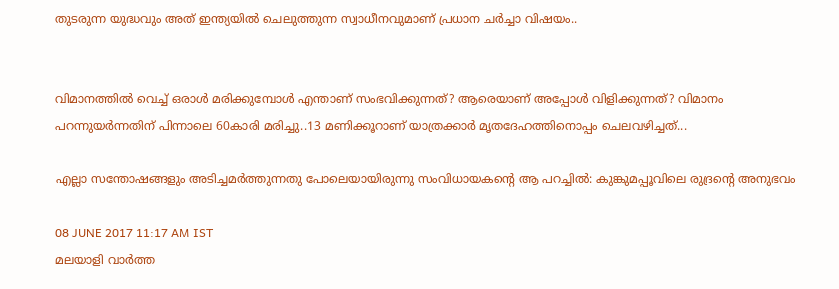തുടരുന്ന യുദ്ധവും അത് ഇന്ത്യയിൽ ചെലുത്തുന്ന സ്വാധീനവുമാണ് പ്രധാന ചർച്ചാ വിഷയം..


വിമാനത്തിൽ വെച്ച് ഒരാൾ മരിക്കുമ്പോൾ എന്താണ് സംഭവിക്കുന്നത്? ആരെയാണ് അപ്പോൾ വിളിക്കുന്നത്? വിമാനം പറന്നുയർന്നതിന് പിന്നാലെ 60കാരി മരിച്ചു..13 മണിക്കൂറാണ് യാത്രക്കാർ മൃതദേഹത്തിനൊപ്പം ചെലവഴിച്ചത്...

എല്ലാ സന്തോഷങ്ങളും അടിച്ചമര്‍ത്തുന്നതു പോലെയായിരുന്നു സംവിധായകന്റെ ആ പറച്ചില്‍: കുങ്കുമപ്പൂവിലെ രുദ്രന്റെ അനുഭവം

08 JUNE 2017 11:17 AM IST
മലയാളി വാര്‍ത്ത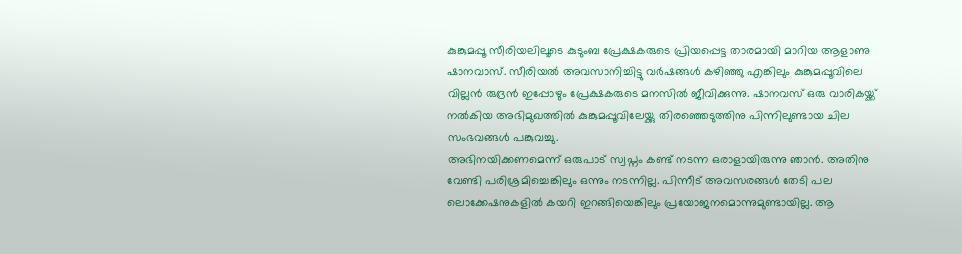കുങ്കുമപ്പൂ സീരിയലിലൂടെ കുടുംബ പ്രേക്ഷകരുടെ പ്രിയപ്പെട്ട താരമായി മാറിയ ആളാണു ഷാനവാസ്. സീരിയല്‍ അവസാനിച്ചിട്ടു വര്‍ഷങ്ങള്‍ കഴിഞ്ഞു എങ്കിലും കുങ്കുമപ്പൂവിലെ വില്ലന്‍ രുദ്രന്‍ ഇപ്പോഴും പ്രേക്ഷകരുടെ മനസില്‍ ജീവിക്കുന്നു. ഷാനവസ് ഒരു വാരികയ്ക്ക് നല്‍കിയ അഭിമുഖത്തില്‍ കുങ്കുമപ്പൂവിലേയ്ക്കു തിരഞ്ഞെടുത്തിനു പിന്നിലുണ്ടായ ചില സംഭവങ്ങള്‍ പങ്കുവച്ചു.
അഭിനയിക്കണമെന്ന് ഒരുപാട് സ്വപ്നം കണ്ട് നടന്ന ഒരാളായിരുന്നു ഞാന്‍. അതിനു വേണ്ടി പരിശ്രമിച്ചെങ്കിലും ഒന്നും നടന്നില്ല. പിന്നീട് അവസരങ്ങള്‍ തേടി പല ലൊക്കേഷനുകളില്‍ കയറി ഇറങ്ങിയെങ്കിലും പ്രയോജനമൊന്നുമുണ്ടായില്ല. ആ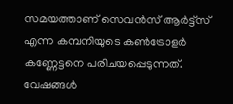സമയത്താണ് സെവന്‍സ് ആര്‍ട്ട്‌സ് എന്ന കമ്പനിയുടെ കണ്‍ട്രോളര്‍ കണ്ണേട്ടനെ പരിചയപ്പെടുന്നത്. വേഷങ്ങള്‍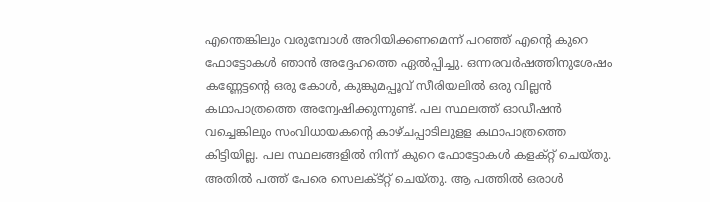എന്തെങ്കിലും വരുമ്പോള്‍ അറിയിക്കണമെന്ന് പറഞ്ഞ് എന്റെ കുറെ ഫോട്ടോകള്‍ ഞാന്‍ അദ്ദേഹത്തെ ഏല്‍പ്പിച്ചു. ഒന്നരവര്‍ഷത്തിനുശേഷം കണ്ണേട്ടന്റെ ഒരു കോള്‍, കുങ്കുമപ്പൂവ് സീരിയലില്‍ ഒരു വില്ലന്‍ കഥാപാത്രത്തെ അന്വേഷിക്കുന്നുണ്ട്. പല സ്ഥലത്ത് ഓഡീഷന്‍ വച്ചെങ്കിലും സംവിധായകന്റെ കാഴ്ചപ്പാടിലുളള കഥാപാത്രത്തെ കിട്ടിയില്ല. പല സ്ഥലങ്ങളില്‍ നിന്ന് കുറെ ഫോട്ടോകള്‍ കളക്റ്റ് ചെയ്തു. അതില്‍ പത്ത് പേരെ സെലക്ട്റ്റ് ചെയ്തു. ആ പത്തില്‍ ഒരാള്‍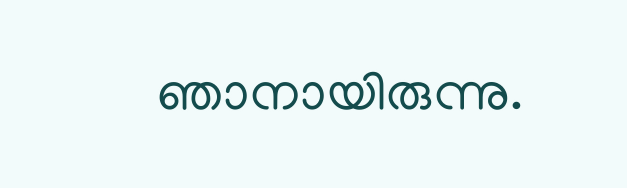ഞാനായിരുന്നു.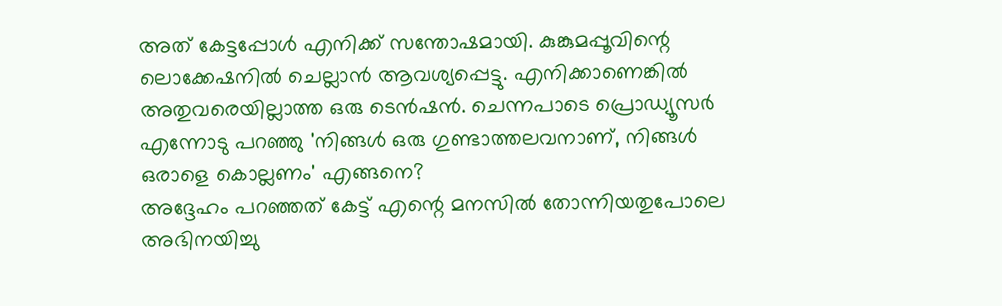അത് കേട്ടപ്പോള്‍ എനിക്ക് സന്തോഷമായി. കുങ്കുമപ്പൂവിന്റെ ലൊക്കേഷനില്‍ ചെല്ലാന്‍ ആവശ്യപ്പെട്ടു. എനിക്കാണെങ്കില്‍ അതുവരെയില്ലാത്ത ഒരു ടെന്‍ഷന്‍. ചെന്നപാടെ പ്രൊഡ്യൂസര്‍ എന്നോടു പറഞ്ഞു 'നിങ്ങള്‍ ഒരു ഗുണ്ടാത്തലവനാണ്, നിങ്ങള്‍ ഒരാളെ കൊല്ലണം' എങ്ങനെ?
അദ്ദേഹം പറഞ്ഞത് കേട്ട് എന്റെ മനസില്‍ തോന്നിയതുപോലെ അഭിനയിച്ചു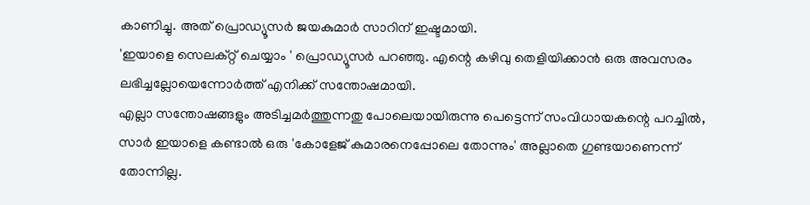കാണിച്ചു. അത് പ്രൊഡ്യൂസര്‍ ജയകുമാര്‍ സാറിന് ഇഷ്ടമായി.
'ഇയാളെ സെലക്റ്റ് ചെയ്യാം ' പ്രൊഡ്യൂസര്‍ പറഞ്ഞു. എന്റെ കഴിവു തെളിയിക്കാന്‍ ഒരു അവസരം ലഭിച്ചല്ലോയെന്നോര്‍ത്ത് എനിക്ക് സന്തോഷമായി.
എല്ലാ സന്തോഷങ്ങളും അടിച്ചമര്‍ത്തുന്നതു പോലെയായിരുന്നു പെട്ടെന്ന് സംവിധായകന്റെ പറച്ചില്‍, സാര്‍ ഇയാളെ കണ്ടാല്‍ ഒരു 'കോളേജ് കുമാരനെപ്പോലെ തോന്നും' അല്ലാതെ ഗുണ്ടയാണെന്ന് തോന്നില്ല.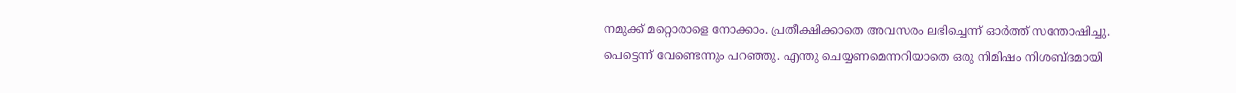നമുക്ക് മറ്റൊരാളെ നോക്കാം. പ്രതീക്ഷിക്കാതെ അവസരം ലഭിച്ചെന്ന് ഓര്‍ത്ത് സന്തോഷിച്ചു. പെട്ടെന്ന് വേണ്ടെന്നും പറഞ്ഞു. എന്തു ചെയ്യണമെന്നറിയാതെ ഒരു നിമിഷം നിശബ്ദമായി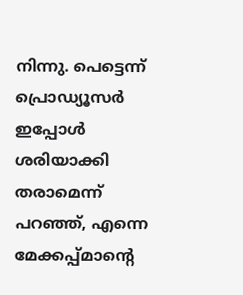നിന്നു. പെട്ടെന്ന് പ്രൊഡ്യൂസര്‍ ഇപ്പോള്‍ ശരിയാക്കി തരാമെന്ന് പറഞ്ഞ്, എന്നെ മേക്കപ്പ്മാന്റെ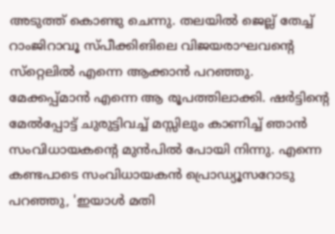അടുത്ത് കൊണ്ടു ചെന്നു. തലയില്‍ ജെല്ല് തേച്ച് റാംജിറാവൂ സ്പീക്കിങിലെ വിജയരാഘവന്റെ സ്‌റ്റെലില്‍ എന്നെ ആക്കാന്‍ പറഞ്ഞു. മേക്കപ്പ്മാന്‍ എന്നെ ആ രൂപത്തിലാക്കി. ഷര്‍ട്ടിന്റെ മേല്‍പ്പോട്ട് ചുരുട്ടിവച്ച് മസ്സിലും കാണിച്ച് ഞാന്‍ സംവിധായകന്റെ മുന്‍പില്‍ പോയി നിന്നു. എന്നെ കണ്ടപാടെ സംവിധായകന്‍ പ്രൊഡ്യൂസറോടു പറഞ്ഞു, 'ഇയാള്‍ മതി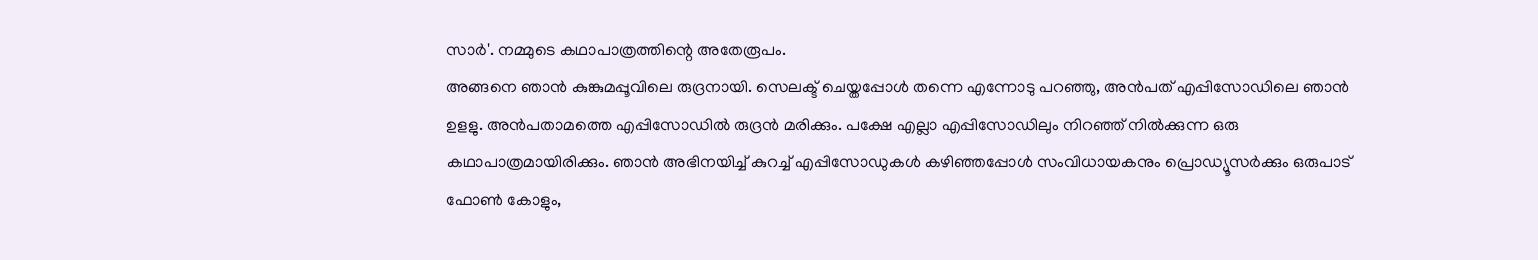സാര്‍'. നമ്മുടെ കഥാപാത്രത്തിന്റെ അതേരൂപം.
അങ്ങനെ ഞാന്‍ കുങ്കുമപ്പൂവിലെ രുദ്രനായി. സെലക്ട് ചെയ്തപ്പോള്‍ തന്നെ എന്നോടു പറഞ്ഞു, അന്‍പത് എപ്പിസോഡിലെ ഞാന്‍ ഉളളു. അന്‍പതാമത്തെ എപ്പിസോഡില്‍ രുദ്രന്‍ മരിക്കും. പക്ഷേ എല്ലാ എപ്പിസോഡിലും നിറഞ്ഞ് നില്‍ക്കുന്ന ഒരു കഥാപാത്രമായിരിക്കും. ഞാന്‍ അഭിനയിച്ച് കുറച്ച് എപ്പിസോഡുകള്‍ കഴിഞ്ഞപ്പോള്‍ സംവിധായകനും പ്രൊഡ്യൂസര്‍ക്കും ഒരുപാട് ഫോണ്‍ കോളും,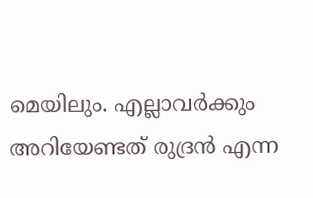മെയിലും. എല്ലാവര്‍ക്കും അറിയേണ്ടത് രുദ്രന്‍ എന്ന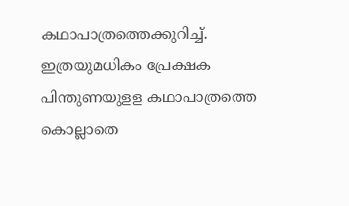കഥാപാത്രത്തെക്കുറിച്ച്. ഇത്രയുമധികം പ്രേക്ഷക പിന്തുണയുളള കഥാപാത്രത്തെ കൊല്ലാതെ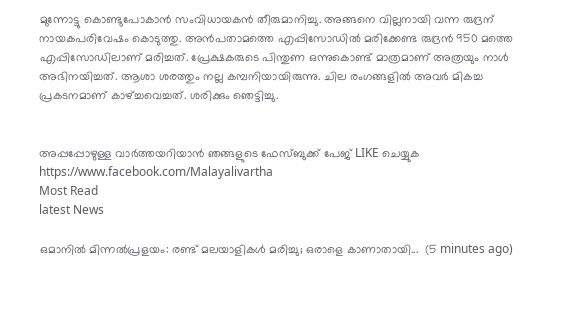മുന്നോട്ടു കൊണ്ടുപോകാന്‍ സംവിധായകന്‍ തീരുമാനിച്ചു. അങ്ങനെ വില്ലനായി വന്ന രുദ്രന് നായകപരിവേഷം കൊടുത്തു. അന്‍പതാമത്തെ എപ്പിസോഡില്‍ മരിക്കേണ്ട രുദ്രന്‍ 950 മത്തെ എപ്പിസോഡിലാണ് മരിച്ചത്. പ്രേക്ഷകരുടെ പിന്തുണ ഒന്നുകൊണ്ട് മാത്രമാണ് അത്രയും നാള്‍ അഭിനയിച്ചത്. ആശാ ശരത്തും നല്ല കമ്പനിയായിരുന്നു. ചില രംഗങ്ങളില്‍ അവര്‍ മികച്ച പ്രകടനമാണ് കാഴ്ച്ചവെച്ചത്. ശരിക്കും ഞെട്ടിച്ചു.


അപ്പപ്പോഴുള്ള വാര്‍ത്തയറിയാന്‍ ഞങ്ങളുടെ ഫേസ്‌ബുക്ക്‌ പേജ് LIKE ചെയ്യുക
https://www.facebook.com/Malayalivartha
Most Read
latest News

ഒമാനിൽ മിന്നൽപ്രളയം: രണ്ട് മലയാളികൾ മരിച്ചു; ഒരാളെ കാണാതായി...  (5 minutes ago)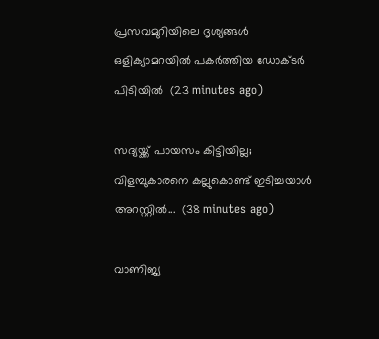പ്രസവമുറിയിലെ ദൃശ്യങ്ങള്‍ ഒളിക്യാമറയില്‍ പകര്‍ത്തിയ ഡോക്ടര്‍ പിടിയില്‍  (23 minutes ago)

സദ്യയ്ക്ക് പായസം കിട്ടിയില്ല; വിളമ്പുകാരനെ കല്ലുകൊണ്ട് ഇടിച്ചയാൾ അറസ്റ്റിൽ...  (38 minutes ago)

വാണിജ്യ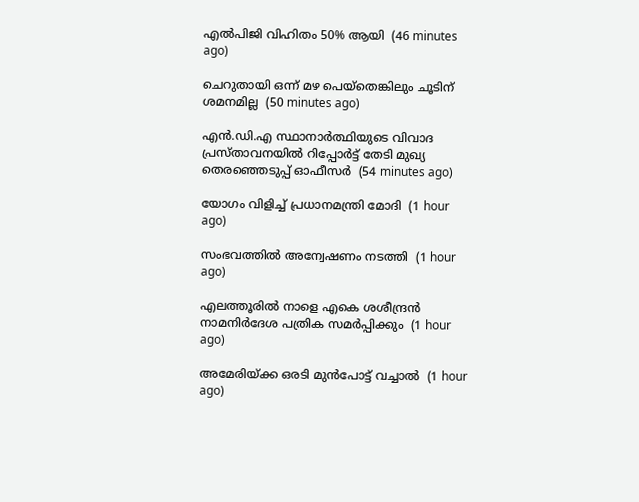എൽ‌പി‌ജി വിഹിതം 50% ആയി  (46 minutes ago)

ചെറുതായി ഒന്ന് മഴ പെയ്തെങ്കിലും ചൂടിന് ശമനമില്ല  (50 minutes ago)

എന്‍.ഡി.എ സ്ഥാനാര്‍ത്ഥിയുടെ വിവാദ പ്രസ്താവനയില്‍ റിപ്പോര്‍ട്ട് തേടി മുഖ്യ തെരഞ്ഞെടുപ്പ് ഓഫീസര്‍  (54 minutes ago)

യോഗം വിളിച്ച് പ്രധാനമന്ത്രി മോദി  (1 hour ago)

സംഭവത്തിൽ അന്വേഷണം നടത്തി  (1 hour ago)

എലത്തൂരില്‍ നാളെ എകെ ശശീന്ദ്രന്‍ നാമനിര്‍ദേശ പത്രിക സമര്‍പ്പിക്കും  (1 hour ago)

അമേരിയ്ക്ക ഒരടി മുൻപോട്ട് വച്ചാൽ  (1 hour ago)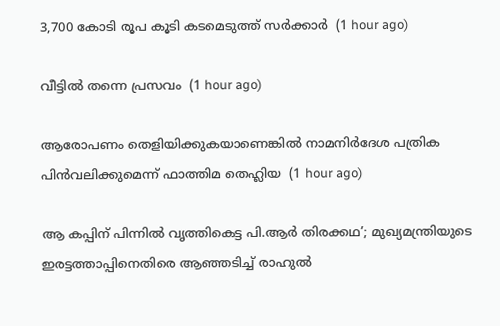3,700 കോടി രൂപ കൂടി കടമെടുത്ത് സർക്കാർ  (1 hour ago)

വീട്ടിൽ തന്നെ പ്രസവം  (1 hour ago)

ആരോപണം തെളിയിക്കുകയാണെങ്കില്‍ നാമനിര്‍ദേശ പത്രിക പിന്‍വലിക്കുമെന്ന് ഫാത്തിമ തെഹ്ലിയ  (1 hour ago)

ആ കപ്പിന് പിന്നിൽ വൃത്തികെട്ട പി.ആർ തിരക്കഥ’; മുഖ്യമന്ത്രിയുടെ ഇരട്ടത്താപ്പിനെതിരെ ആഞ്ഞടിച്ച് രാഹുൽ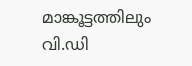മാങ്കൂട്ടത്തിലും വി.ഡി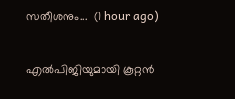സതീശനും...  (1 hour ago)

എൽപിജിയുമായി കൂറ്റൻ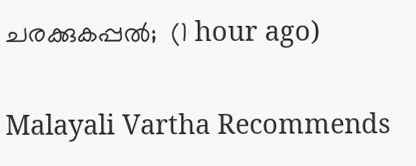ചരക്കുകപ്പൽ;  (1 hour ago)

Malayali Vartha Recommends